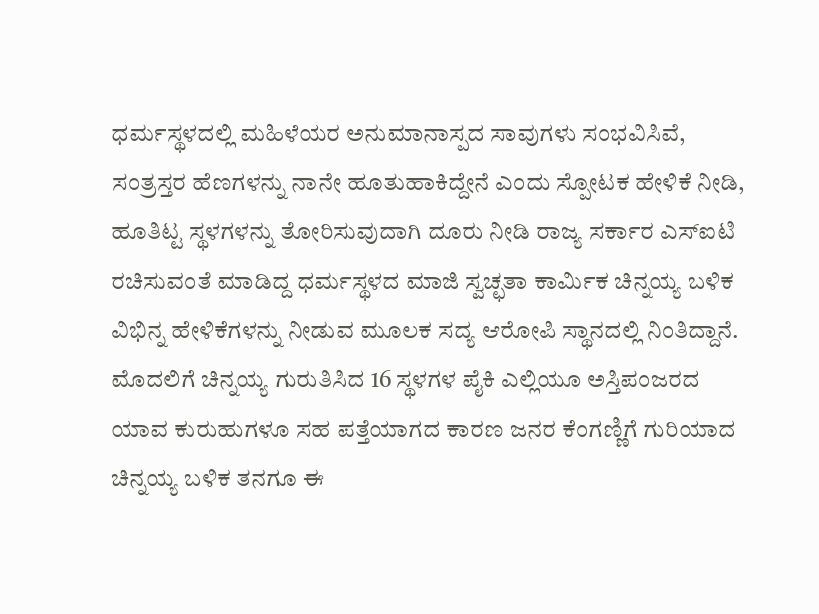ಧರ್ಮಸ್ಥಳದಲ್ಲಿ ಮಹಿಳೆಯರ ಅನುಮಾನಾಸ್ಪದ ಸಾವುಗಳು ಸಂಭವಿಸಿವೆ, ಸಂತ್ರಸ್ತರ ಹೆಣಗಳನ್ನು ನಾನೇ ಹೂತುಹಾಕಿದ್ದೇನೆ ಎಂದು ಸ್ಪೋಟಕ ಹೇಳಿಕೆ ನೀಡಿ, ಹೂತಿಟ್ಟ ಸ್ಥಳಗಳನ್ನು ತೋರಿಸುವುದಾಗಿ ದೂರು ನೀಡಿ ರಾಜ್ಯ ಸರ್ಕಾರ ಎಸ್ಐಟಿ ರಚಿಸುವಂತೆ ಮಾಡಿದ್ದ ಧರ್ಮಸ್ಥಳದ ಮಾಜಿ ಸ್ವಚ್ಛತಾ ಕಾರ್ಮಿಕ ಚಿನ್ನಯ್ಯ ಬಳಿಕ ವಿಭಿನ್ನ ಹೇಳಿಕೆಗಳನ್ನು ನೀಡುವ ಮೂಲಕ ಸದ್ಯ ಆರೋಪಿ ಸ್ಥಾನದಲ್ಲಿ ನಿಂತಿದ್ದಾನೆ.
ಮೊದಲಿಗೆ ಚಿನ್ನಯ್ಯ ಗುರುತಿಸಿದ 16 ಸ್ಥಳಗಳ ಪೈಕಿ ಎಲ್ಲಿಯೂ ಅಸ್ತಿಪಂಜರದ ಯಾವ ಕುರುಹುಗಳೂ ಸಹ ಪತ್ತೆಯಾಗದ ಕಾರಣ ಜನರ ಕೆಂಗಣ್ಣಿಗೆ ಗುರಿಯಾದ ಚಿನ್ನಯ್ಯ ಬಳಿಕ ತನಗೂ ಈ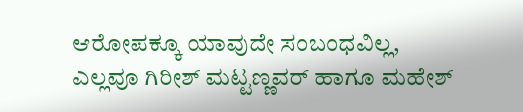ಆರೋಪಕ್ಕೂ ಯಾವುದೇ ಸಂಬಂಧವಿಲ್ಲ, ಎಲ್ಲವೂ ಗಿರೀಶ್ ಮಟ್ಟಣ್ಣವರ್ ಹಾಗೂ ಮಹೇಶ್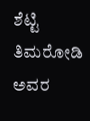ಶೆಟ್ಟಿ ತಿಮರೋಡಿ ಅವರ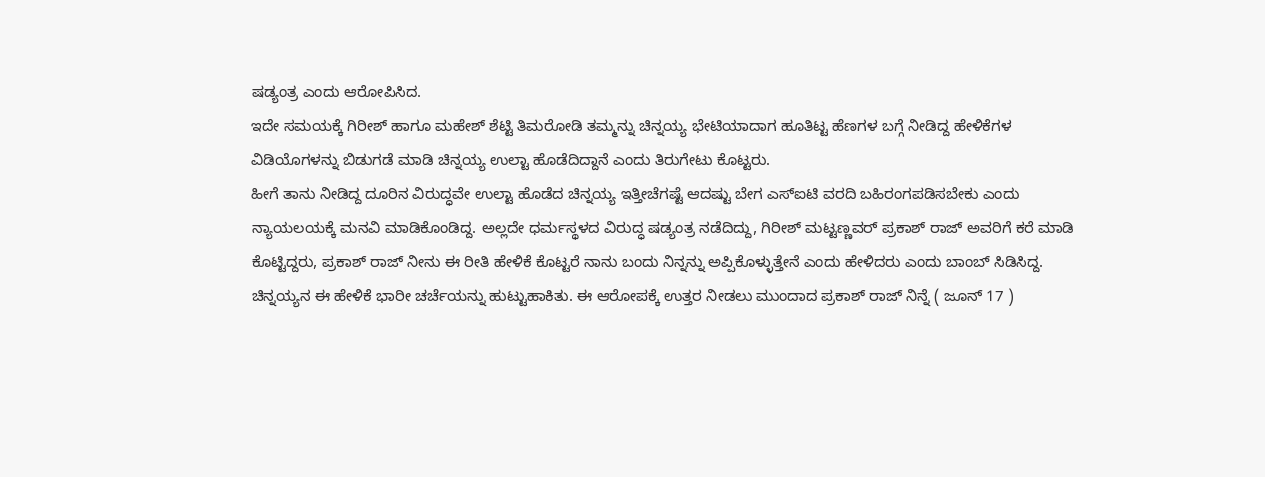ಷಡ್ಯಂತ್ರ ಎಂದು ಆರೋಪಿಸಿದ.
ಇದೇ ಸಮಯಕ್ಕೆ ಗಿರೀಶ್ ಹಾಗೂ ಮಹೇಶ್ ಶೆಟ್ಟಿ ತಿಮರೋಡಿ ತಮ್ಮನ್ನು ಚಿನ್ನಯ್ಯ ಭೇಟಿಯಾದಾಗ ಹೂತಿಟ್ಟ ಹೆಣಗಳ ಬಗ್ಗೆ ನೀಡಿದ್ದ ಹೇಳಿಕೆಗಳ ವಿಡಿಯೊಗಳನ್ನು ಬಿಡುಗಡೆ ಮಾಡಿ ಚಿನ್ನಯ್ಯ ಉಲ್ಟಾ ಹೊಡೆದಿದ್ದಾನೆ ಎಂದು ತಿರುಗೇಟು ಕೊಟ್ಟರು.
ಹೀಗೆ ತಾನು ನೀಡಿದ್ದ ದೂರಿನ ವಿರುದ್ಧವೇ ಉಲ್ಟಾ ಹೊಡೆದ ಚಿನ್ನಯ್ಯ ಇತ್ತೀಚೆಗಷ್ಟೆ ಆದಷ್ಟು ಬೇಗ ಎಸ್ಐಟಿ ವರದಿ ಬಹಿರಂಗಪಡಿಸಬೇಕು ಎಂದು ನ್ಯಾಯಲಯಕ್ಕೆ ಮನವಿ ಮಾಡಿಕೊಂಡಿದ್ದ. ಅಲ್ಲದೇ ಧರ್ಮಸ್ಥಳದ ವಿರುದ್ಧ ಷಡ್ಯಂತ್ರ ನಡೆದಿದ್ದು, ಗಿರೀಶ್ ಮಟ್ಟಣ್ಣವರ್ ಪ್ರಕಾಶ್ ರಾಜ್ ಅವರಿಗೆ ಕರೆ ಮಾಡಿ ಕೊಟ್ಟಿದ್ದರು, ಪ್ರಕಾಶ್ ರಾಜ್ ನೀನು ಈ ರೀತಿ ಹೇಳಿಕೆ ಕೊಟ್ಟರೆ ನಾನು ಬಂದು ನಿನ್ನನ್ನು ಅಪ್ಪಿಕೊಳ್ಳುತ್ತೇನೆ ಎಂದು ಹೇಳಿದರು ಎಂದು ಬಾಂಬ್ ಸಿಡಿಸಿದ್ದ.
ಚಿನ್ನಯ್ಯನ ಈ ಹೇಳಿಕೆ ಭಾರೀ ಚರ್ಚೆಯನ್ನು ಹುಟ್ಟುಹಾಕಿತು. ಈ ಆರೋಪಕ್ಕೆ ಉತ್ತರ ನೀಡಲು ಮುಂದಾದ ಪ್ರಕಾಶ್ ರಾಜ್ ನಿನ್ನೆ ( ಜೂನ್ 17 )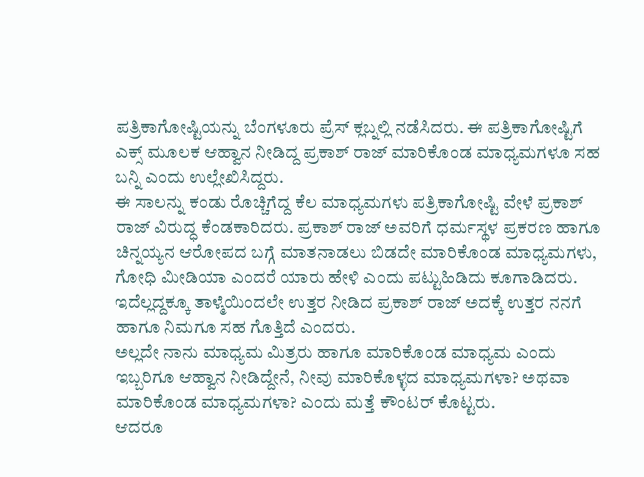ಪತ್ರಿಕಾಗೋಷ್ಟಿಯನ್ನು ಬೆಂಗಳೂರು ಪ್ರೆಸ್ ಕ್ಲಬ್ನಲ್ಲಿ ನಡೆಸಿದರು. ಈ ಪತ್ರಿಕಾಗೋಷ್ಟಿಗೆ ಎಕ್ಸ್ ಮೂಲಕ ಆಹ್ವಾನ ನೀಡಿದ್ದ ಪ್ರಕಾಶ್ ರಾಜ್ ಮಾರಿಕೊಂಡ ಮಾಧ್ಯಮಗಳೂ ಸಹ ಬನ್ನಿ ಎಂದು ಉಲ್ಲೇಖಿಸಿದ್ದರು.
ಈ ಸಾಲನ್ನು ಕಂಡು ರೊಚ್ಚಿಗೆದ್ದ ಕೆಲ ಮಾಧ್ಯಮಗಳು ಪತ್ರಿಕಾಗೋಷ್ಟಿ ವೇಳೆ ಪ್ರಕಾಶ್ ರಾಜ್ ವಿರುದ್ಧ ಕೆಂಡಕಾರಿದರು. ಪ್ರಕಾಶ್ ರಾಜ್ ಅವರಿಗೆ ಧರ್ಮಸ್ಥಳ ಪ್ರಕರಣ ಹಾಗೂ ಚಿನ್ನಯ್ಯನ ಆರೋಪದ ಬಗ್ಗೆ ಮಾತನಾಡಲು ಬಿಡದೇ ಮಾರಿಕೊಂಡ ಮಾಧ್ಯಮಗಳು, ಗೋಧಿ ಮೀಡಿಯಾ ಎಂದರೆ ಯಾರು ಹೇಳಿ ಎಂದು ಪಟ್ಟುಹಿಡಿದು ಕೂಗಾಡಿದರು. ಇದೆಲ್ಲದ್ದಕ್ಕೂ ತಾಳ್ಮೆಯಿಂದಲೇ ಉತ್ತರ ನೀಡಿದ ಪ್ರಕಾಶ್ ರಾಜ್ ಅದಕ್ಕೆ ಉತ್ತರ ನನಗೆ ಹಾಗೂ ನಿಮಗೂ ಸಹ ಗೊತ್ತಿದೆ ಎಂದರು.
ಅಲ್ಲದೇ ನಾನು ಮಾಧ್ಯಮ ಮಿತ್ರರು ಹಾಗೂ ಮಾರಿಕೊಂಡ ಮಾಧ್ಯಮ ಎಂದು ಇಬ್ಬರಿಗೂ ಆಹ್ವಾನ ನೀಡಿದ್ದೇನೆ, ನೀವು ಮಾರಿಕೊಳ್ಳದ ಮಾಧ್ಯಮಗಳಾ? ಅಥವಾ ಮಾರಿಕೊಂಡ ಮಾಧ್ಯಮಗಳಾ? ಎಂದು ಮತ್ತೆ ಕೌಂಟರ್ ಕೊಟ್ಟರು.
ಆದರೂ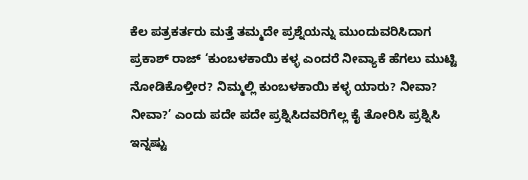ಕೆಲ ಪತ್ರಕರ್ತರು ಮತ್ತೆ ತಮ್ಮದೇ ಪ್ರಶ್ನೆಯನ್ನು ಮುಂದುವರಿಸಿದಾಗ ಪ್ರಕಾಶ್ ರಾಜ್ ‘ಕುಂಬಳಕಾಯಿ ಕಳ್ಳ ಎಂದರೆ ನೀವ್ಯಾಕೆ ಹೆಗಲು ಮುಟ್ಟಿ ನೋಡಿಕೊಳ್ತೀರ? ನಿಮ್ಮಲ್ಲಿ ಕುಂಬಳಕಾಯಿ ಕಳ್ಳ ಯಾರು? ನೀವಾ? ನೀವಾ?’ ಎಂದು ಪದೇ ಪದೇ ಪ್ರಶ್ನಿಸಿದವರಿಗೆಲ್ಲ ಕೈ ತೋರಿಸಿ ಪ್ರಶ್ನಿಸಿ ಇನ್ನಷ್ಟು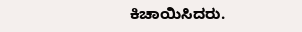ಕಿಚಾಯಿಸಿದರು.